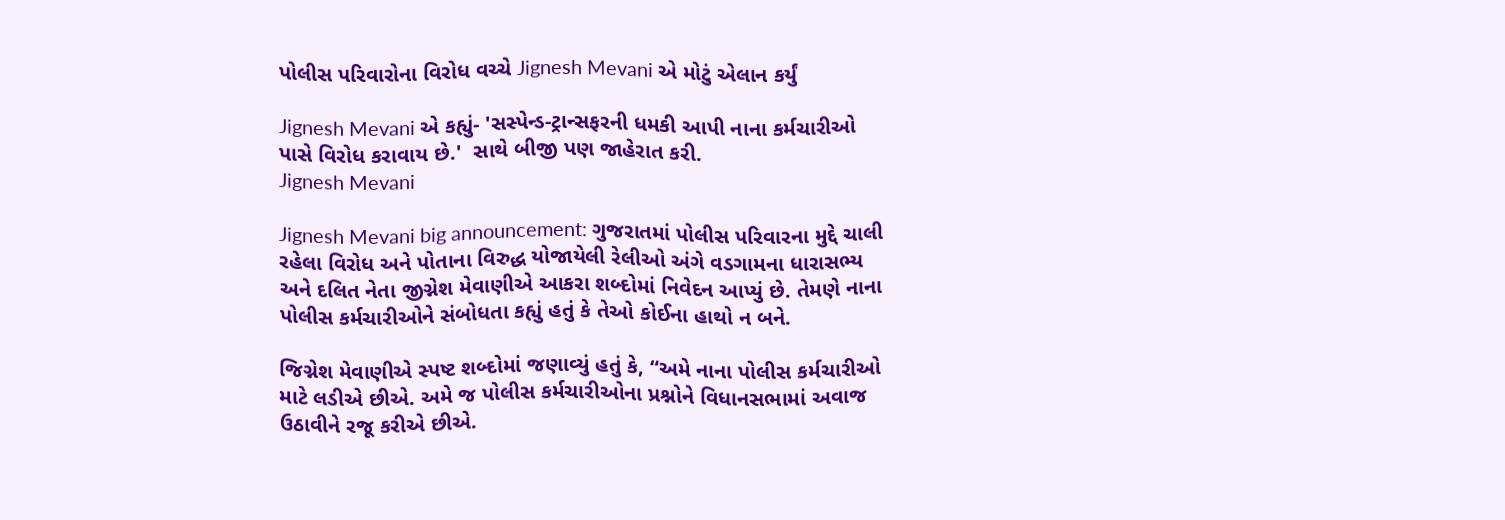પોલીસ પરિવારોના વિરોધ વચ્ચે Jignesh Mevani એ મોટું એલાન કર્યું

Jignesh Mevani એ કહ્યું- 'સસ્પેન્ડ-ટ્રાન્સફરની ધમકી આપી નાના કર્મચારીઓ પાસે વિરોધ કરાવાય છે.'  સાથે બીજી પણ જાહેરાત કરી.
Jignesh Mevani

Jignesh Mevani big announcement: ગુજરાતમાં પોલીસ પરિવારના મુદ્દે ચાલી રહેલા વિરોધ અને પોતાના વિરુદ્ધ યોજાયેલી રેલીઓ અંગે વડગામના ધારાસભ્ય અને દલિત નેતા જીગ્નેશ મેવાણીએ આકરા શબ્દોમાં નિવેદન આપ્યું છે. તેમણે નાના પોલીસ કર્મચારીઓને સંબોધતા કહ્યું હતું કે તેઓ કોઈના હાથો ન બને.

જિગ્નેશ મેવાણીએ સ્પષ્ટ શબ્દોમાં જણાવ્યું હતું કે, “અમે નાના પોલીસ કર્મચારીઓ માટે લડીએ છીએ. અમે જ પોલીસ કર્મચારીઓના પ્રશ્નોને વિધાનસભામાં અવાજ ઉઠાવીને રજૂ કરીએ છીએ.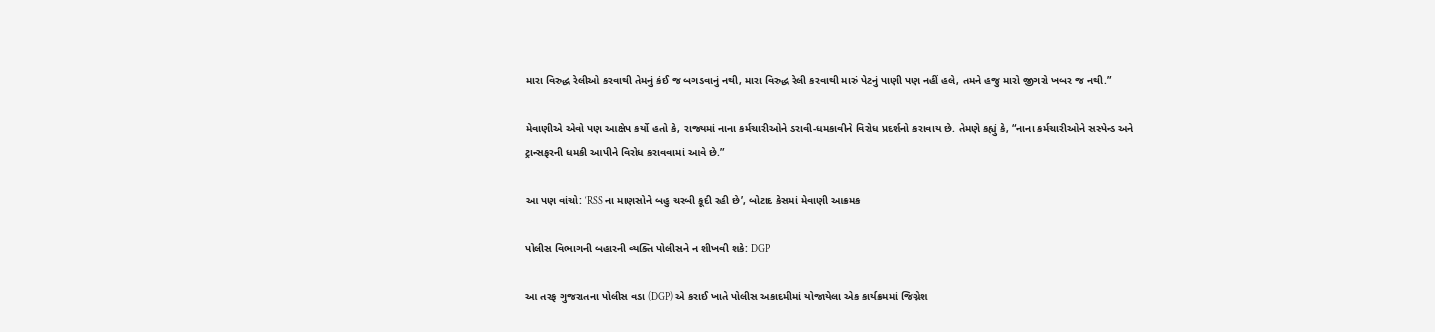મારા વિરુદ્ધ રેલીઓ કરવાથી તેમનું કંઈ જ બગડવાનું નથી, મારા વિરુદ્ધ રેલી કરવાથી મારું પેટનું પાણી પણ નહીં હલે, તમને હજુ મારો જીગરો ખબર જ નથી.”

મેવાણીએ એવો પણ આક્ષેપ કર્યો હતો કે, રાજ્યમાં નાના કર્મચારીઓને ડરાવી-ધમકાવીને વિરોધ પ્રદર્શનો કરાવાય છે. તેમણે કહ્યું કે, “નાના કર્મચારીઓને સસ્પેન્ડ અને ટ્રાન્સફરની ધમકી આપીને વિરોધ કરાવવામાં આવે છે.”

આ પણ વાંચો: ‘RSS ના માણસોને બહુ ચરબી કૂદી રહી છે’, બોટાદ કેસમાં મેવાણી આક્રમક

પોલીસ વિભાગની બહારની વ્યક્તિ પોલીસને ન શીખવી શકે: DGP

આ તરફ ગુજરાતના પોલીસ વડા (DGP) એ કરાઈ ખાતે પોલીસ અકાદમીમાં યોજાયેલા એક કાર્યક્રમમાં જિગ્નેશ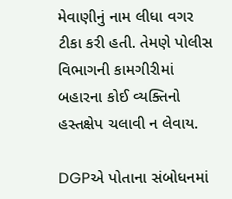મેવાણીનું નામ લીધા વગર ટીકા કરી હતી. તેમણે પોલીસ વિભાગની કામગીરીમાં બહારના કોઈ વ્યક્તિનો હસ્તક્ષેપ ચલાવી ન લેવાય.

DGPએ પોતાના સંબોધનમાં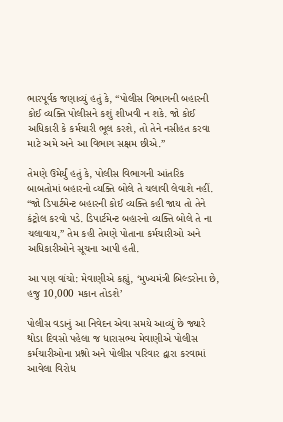ભારપૂર્વક જણાવ્યું હતું કે, “પોલીસ વિભાગની બહારની કોઈ વ્યક્તિ પોલીસને કશું શીખવી ન શકે. જો કોઈ અધિકારી કે કર્મચારી ભૂલ કરશે, તો તેને નસીહત કરવા માટે અમે અને આ વિભાગ સક્ષમ છીએ.”

તેમણે ઉમેર્યું હતું કે, પોલીસ વિભાગની આંતરિક બાબતોમાં બહારનો વ્યક્તિ બોલે તે ચલાવી લેવાશે નહીં. “જો ડિપાર્ટમેન્ટ બહારની કોઈ વ્યક્તિ કહી જાય તો તેને કંટ્રોલ કરવો પડે. ડિપાર્ટમેન્ટ બહારનો વ્યક્તિ બોલે તે ના ચલાવાય,” તેમ કહી તેમણે પોતાના કર્મચારીઓ અને અધિકારીઓને સૂચના આપી હતી.

આ પણ વાંચો: મેવાણીએ કહ્યું, ‘મુખ્યમંત્રી બિલ્ડરોના છે, હજુ 10,000 મકાન તોડશે’

પોલીસ વડાનું આ નિવેદન એવા સમયે આવ્યું છે જ્યારે થોડા દિવસો પહેલા જ ધારાસભ્ય મેવાણીએ પોલીસ કર્મચારીઓના પ્રશ્નો અને પોલીસ પરિવાર દ્વારા કરવામાં આવેલા વિરોધ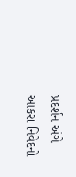પ્રદર્શન અંગે આકરા નિવેદનો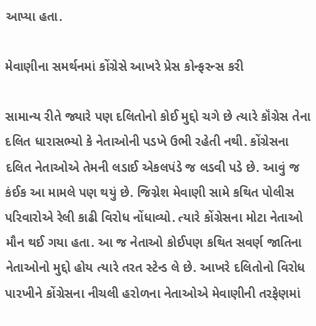આપ્યા હતા.

મેવાણીના સમર્થનમાં કોંગ્રેસે આખરે પ્રેસ કોન્ફરન્સ કરી

સામાન્ય રીતે જ્યારે પણ દલિતોનો કોઈ મુદ્દો ચગે છે ત્યારે કૉંગ્રેસ તેના દલિત ધારાસભ્યો કે નેતાઓની પડખે ઉભી રહેતી નથી. કોંગ્રેસના દલિત નેતાઓએ તેમની લડાઈ એકલપંડે જ લડવી પડે છે. આવું જ કંઈક આ મામલે પણ થયું છે. જિગ્નેશ મેવાણી સામે કથિત પોલીસ પરિવારોએ રેલી કાઢી વિરોધ નોંધાવ્યો. ત્યારે કોંગ્રેસના મોટા નેતાઓ મૌન થઈ ગયા હતા. આ જ નેતાઓ કોઈપણ કથિત સવર્ણ જાતિના નેતાઓનો મુદ્દો હોય ત્યારે તરત સ્ટેન્ડ લે છે. આખરે દલિતોનો વિરોધ પારખીને કોંગ્રેસના નીચલી હરોળના નેતાઓએ મેવાણીની તરફેણમાં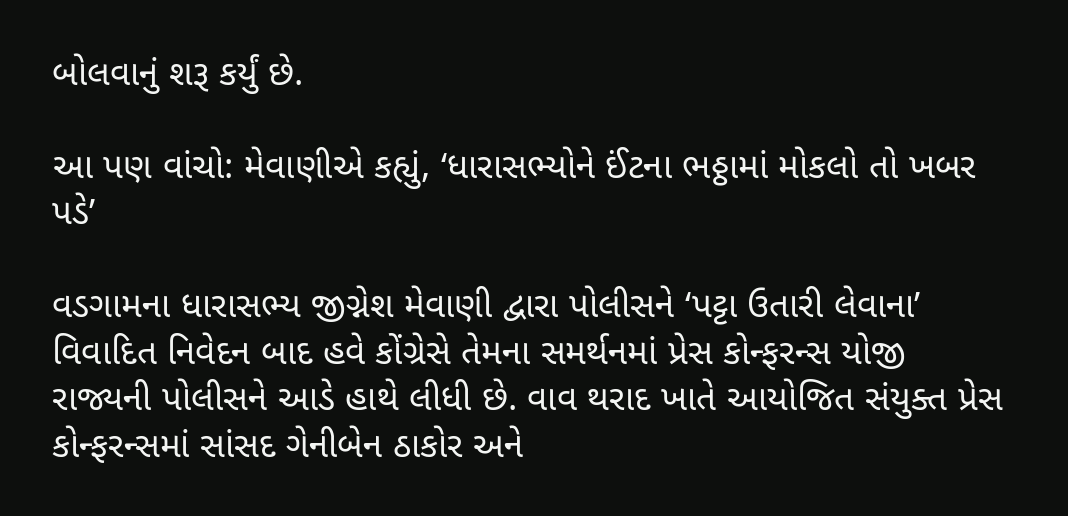બોલવાનું શરૂ કર્યું છે.

આ પણ વાંચો: મેવાણીએ કહ્યું, ‘ધારાસભ્યોને ઈંટના ભઠ્ઠામાં મોકલો તો ખબર પડે’

વડગામના ધારાસભ્ય જીગ્નેશ મેવાણી દ્વારા પોલીસને ‘પટ્ટા ઉતારી લેવાના’ વિવાદિત નિવેદન બાદ હવે કોંગ્રેસે તેમના સમર્થનમાં પ્રેસ કોન્ફરન્સ યોજી રાજ્યની પોલીસને આડે હાથે લીધી છે. વાવ થરાદ ખાતે આયોજિત સંયુક્ત પ્રેસ કોન્ફરન્સમાં સાંસદ ગેનીબેન ઠાકોર અને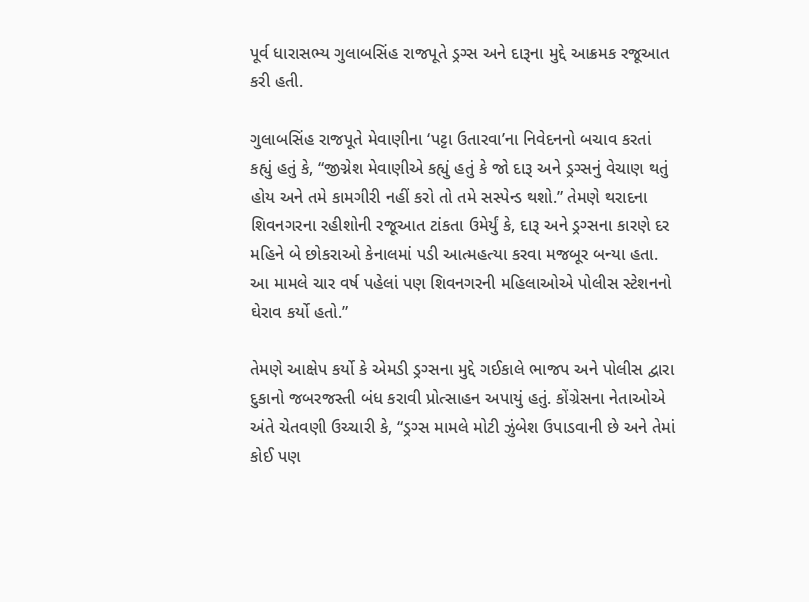પૂર્વ ધારાસભ્ય ગુલાબસિંહ રાજપૂતે ડ્રગ્સ અને દારૂના મુદ્દે આક્રમક રજૂઆત કરી હતી.

ગુલાબસિંહ રાજપૂતે મેવાણીના ‘પટ્ટા ઉતારવા’ના નિવેદનનો બચાવ કરતાં કહ્યું હતું કે, “જીગ્નેશ મેવાણીએ કહ્યું હતું કે જો દારૂ અને ડ્રગ્સનું વેચાણ થતું હોય અને તમે કામગીરી નહીં કરો તો તમે સસ્પેન્ડ થશો.” તેમણે થરાદના શિવનગરના રહીશોની રજૂઆત ટાંકતા ઉમેર્યું કે, દારૂ અને ડ્રગ્સના કારણે દર મહિને બે છોકરાઓ કેનાલમાં પડી આત્મહત્યા કરવા મજબૂર બન્યા હતા. આ મામલે ચાર વર્ષ પહેલાં પણ શિવનગરની મહિલાઓએ પોલીસ સ્ટેશનનો ઘેરાવ કર્યો હતો.”

તેમણે આક્ષેપ કર્યો કે એમડી ડ્રગ્સના મુદ્દે ગઈકાલે ભાજપ અને પોલીસ દ્વારા દુકાનો જબરજસ્તી બંધ કરાવી પ્રોત્સાહન અપાયું હતું. કોંગ્રેસના નેતાઓએ અંતે ચેતવણી ઉચ્ચારી કે, “ડ્રગ્સ મામલે મોટી ઝુંબેશ ઉપાડવાની છે અને તેમાં કોઈ પણ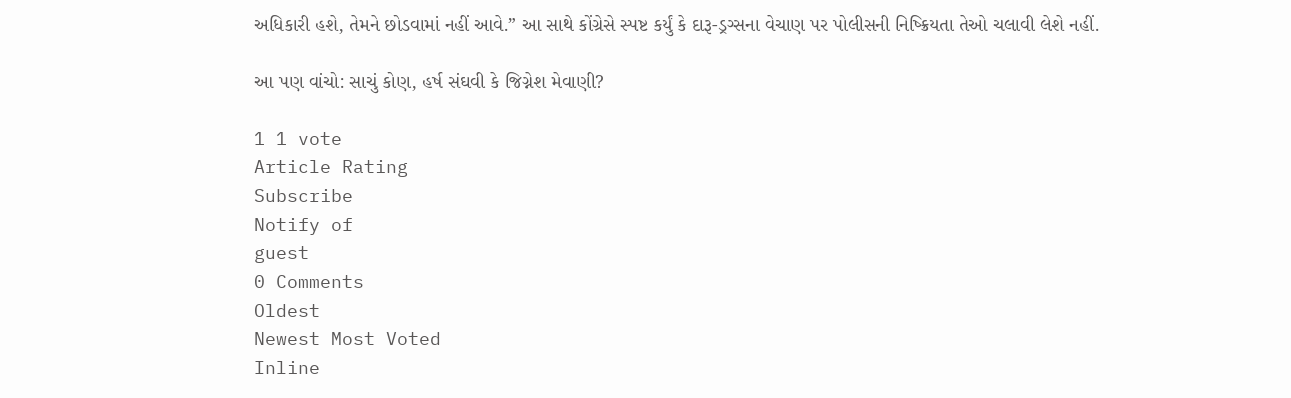અધિકારી હશે, તેમને છોડવામાં નહીં આવે.” આ સાથે કોંગ્રેસે સ્પષ્ટ કર્યું કે દારૂ-ડ્રગ્સના વેચાણ પર પોલીસની નિષ્ક્રિયતા તેઓ ચલાવી લેશે નહીં.

આ પણ વાંચો: સાચું કોણ, હર્ષ સંઘવી કે જિગ્નેશ મેવાણી?

1 1 vote
Article Rating
Subscribe
Notify of
guest
0 Comments
Oldest
Newest Most Voted
Inline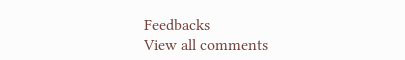Feedbacks
View all comments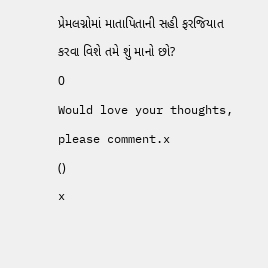પ્રેમલગ્નોમાં માતાપિતાની સહી ફરજિયાત કરવા વિશે તમે શું માનો છો?
0
Would love your thoughts, please comment.x
()
x